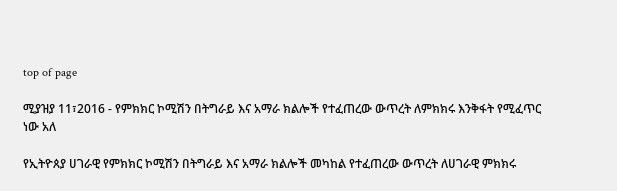top of page

ሚያዝያ 11፣2016 - የምክክር ኮሚሽን በትግራይ እና አማራ ክልሎች የተፈጠረው ውጥረት ለምክክሩ እንቅፋት የሚፈጥር ነው አለ

የኢትዮጰያ ሀገራዊ የምክክር ኮሚሽን በትግራይ እና አማራ ክልሎች መካከል የተፈጠረው ውጥረት ለሀገራዊ ምክክሩ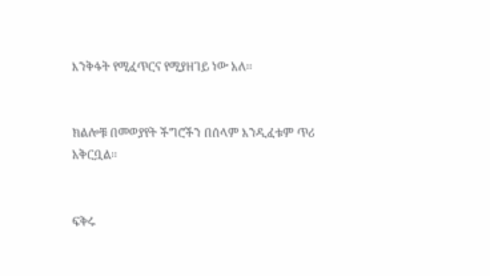እንቅፋት የሚፈጥርና የሚያዘገይ ነው አለ፡፡


ክልሎቹ በመወያየት ችግሮችን በሰላም እንዲፈቱም ጥሪ አቅርቧል፡፡


ፍቅሩ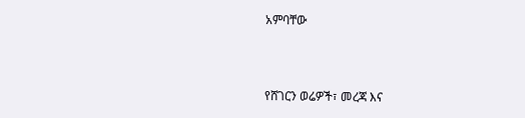አምባቸው



የሸገርን ወሬዎች፣ መረጃ እና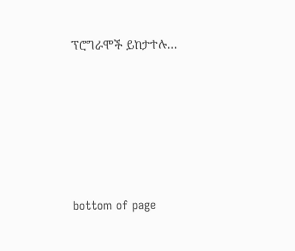ፕሮግራሞች ይከታተሉ…





bottom of page